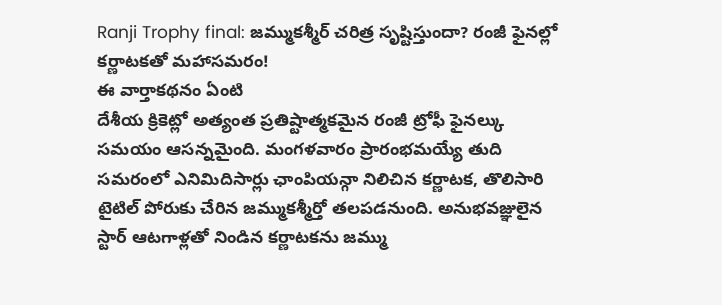Ranji Trophy final: జమ్ముకశ్మీర్ చరిత్ర సృష్టిస్తుందా? రంజీ ఫైనల్లో కర్ణాటకతో మహాసమరం!
ఈ వార్తాకథనం ఏంటి
దేశీయ క్రికెట్లో అత్యంత ప్రతిష్టాత్మకమైన రంజీ ట్రోఫీ ఫైనల్కు సమయం ఆసన్నమైంది. మంగళవారం ప్రారంభమయ్యే తుది సమరంలో ఎనిమిదిసార్లు ఛాంపియన్గా నిలిచిన కర్ణాటక, తొలిసారి టైటిల్ పోరుకు చేరిన జమ్ముకశ్మీర్తో తలపడనుంది. అనుభవజ్ఞులైన స్టార్ ఆటగాళ్లతో నిండిన కర్ణాటకను జమ్ము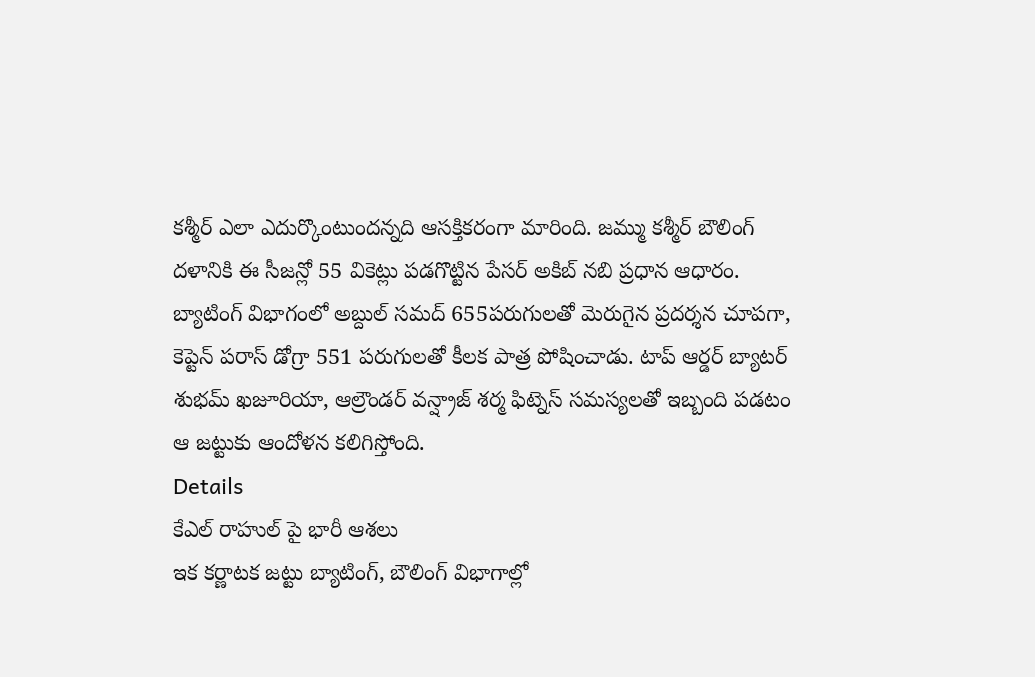కశ్మీర్ ఎలా ఎదుర్కొంటుందన్నది ఆసక్తికరంగా మారింది. జమ్ము కశ్మీర్ బౌలింగ్ దళానికి ఈ సీజన్లో 55 వికెట్లు పడగొట్టిన పేసర్ అకిబ్ నబి ప్రధాన ఆధారం. బ్యాటింగ్ విభాగంలో అబ్దుల్ సమద్ 655పరుగులతో మెరుగైన ప్రదర్శన చూపగా, కెప్టెన్ పరాస్ డోగ్రా 551 పరుగులతో కీలక పాత్ర పోషించాడు. టాప్ ఆర్డర్ బ్యాటర్ శుభమ్ ఖజూరియా, ఆల్రౌండర్ వన్ష్రాజ్ శర్మ ఫిట్నెస్ సమస్యలతో ఇబ్బంది పడటం ఆ జట్టుకు ఆందోళన కలిగిస్తోంది.
Details
కేఎల్ రాహుల్ పై భారీ ఆశలు
ఇక కర్ణాటక జట్టు బ్యాటింగ్, బౌలింగ్ విభాగాల్లో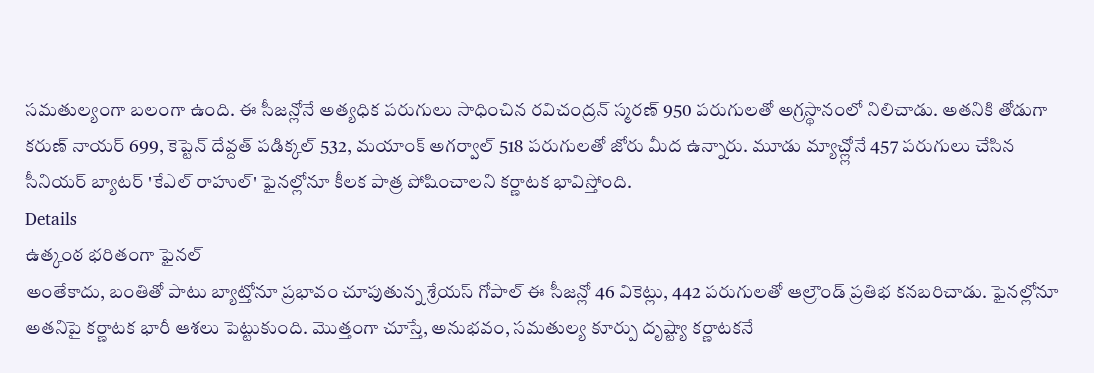సమతుల్యంగా బలంగా ఉంది. ఈ సీజన్లోనే అత్యధిక పరుగులు సాధించిన రవిచంద్రన్ స్మరణ్ 950 పరుగులతో అగ్రస్థానంలో నిలిచాడు. అతనికి తోడుగా కరుణ్ నాయర్ 699, కెప్టెన్ దేవ్దత్ పడిక్కల్ 532, మయాంక్ అగర్వాల్ 518 పరుగులతో జోరు మీద ఉన్నారు. మూడు మ్యాచ్ల్లోనే 457 పరుగులు చేసిన సీనియర్ బ్యాటర్ 'కేఎల్ రాహుల్' ఫైనల్లోనూ కీలక పాత్ర పోషించాలని కర్ణాటక భావిస్తోంది.
Details
ఉత్కంఠ భరితంగా ఫైనల్
అంతేకాదు, బంతితో పాటు బ్యాట్తోనూ ప్రభావం చూపుతున్న శ్రేయస్ గోపాల్ ఈ సీజన్లో 46 వికెట్లు, 442 పరుగులతో ఆల్రౌండ్ ప్రతిభ కనబరిచాడు. ఫైనల్లోనూ అతనిపై కర్ణాటక భారీ ఆశలు పెట్టుకుంది. మొత్తంగా చూస్తే, అనుభవం, సమతుల్య కూర్పు దృష్ట్యా కర్ణాటకనే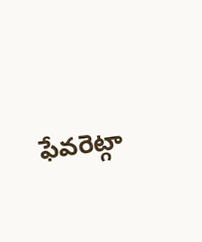ఫేవరెట్గా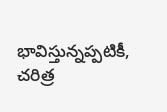భావిస్తున్నప్పటికీ, చరిత్ర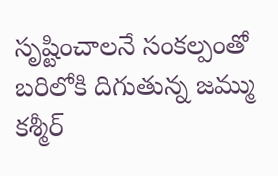సృష్టించాలనే సంకల్పంతో బరిలోకి దిగుతున్న జమ్ము కశ్మీర్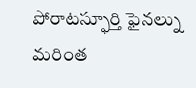పోరాటస్ఫూర్తి ఫైనల్ను మరింత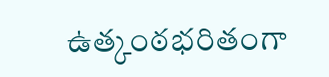ఉత్కంఠభరితంగా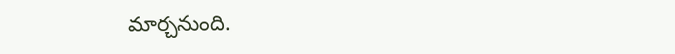మార్చనుంది.